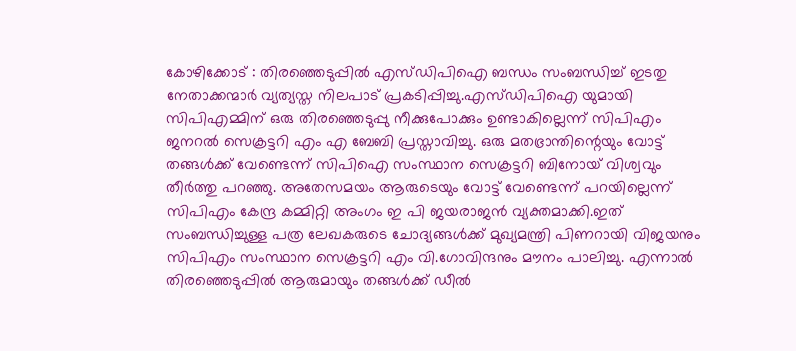കോഴിക്കോട് : തിരഞ്ഞെടുപ്പിൽ എസ്ഡിപിഐ ബന്ധം സംബന്ധിച്ച് ഇടതു നേതാക്കന്മാർ വ്യത്യസ്ത നിലപാട് പ്രകടിപ്പിച്ചു.എസ്ഡിപിഐ യുമായി സിപിഎമ്മിന് ഒരു തിരഞ്ഞെടുപ്പു നീക്കുപോക്കും ഉണ്ടാകില്ലെന്ന് സിപിഎം ജനറൽ സെക്രട്ടറി എം എ ബേബി പ്രസ്താവിച്ചു. ഒരു മതഭ്രാന്തിന്റെയും വോട്ട് തങ്ങൾക്ക് വേണ്ടെന്ന് സിപിഐ സംസ്ഥാന സെക്രട്ടറി ബിനോയ് വിശ്വവും തീർത്തു പറഞ്ഞു. അതേസമയം ആരുടെയും വോട്ട് വേണ്ടെന്ന് പറയില്ലെന്ന് സിപിഎം കേന്ദ്ര കമ്മിറ്റി അംഗം ഇ പി ജയരാജൻ വ്യക്തമാക്കി.ഇത് സംബന്ധിച്ചുള്ള പത്ര ലേഖകരുടെ ചോദ്യങ്ങൾക്ക് മുഖ്യമന്ത്രി പിണറായി വിജയനും സിപിഎം സംസ്ഥാന സെക്രട്ടറി എം വി.ഗോവിന്ദനും മൗനം പാലിച്ചു. എന്നാൽ തിരഞ്ഞെടുപ്പിൽ ആരുമായും തങ്ങൾക്ക് ഡീൽ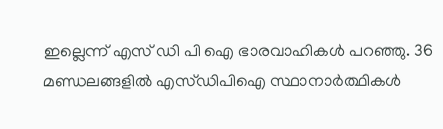ഇല്ലെന്ന് എസ് ഡി പി ഐ ഭാരവാഹികൾ പറഞ്ഞു. 36 മണ്ഡലങ്ങളിൽ എസ്ഡിപിഐ സ്ഥാനാർത്ഥികൾ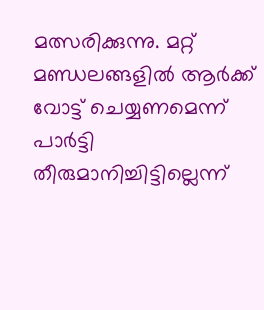മത്സരിക്കുന്നു. മറ്റ് മണ്ഡലങ്ങളിൽ ആർക്ക് വോട്ട് ചെയ്യണമെന്ന് പാർട്ടി തീരുമാനിച്ചിട്ടില്ലെന്ന്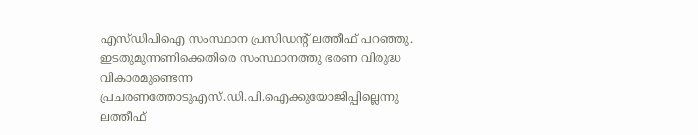എസ്ഡിപിഐ സംസ്ഥാന പ്രസിഡന്റ് ലത്തീഫ് പറഞ്ഞു. ഇടതുമുന്നണിക്കെതിരെ സംസ്ഥാനത്തു ഭരണ വിരുദ്ധ വികാരമുണ്ടെന്ന പ്രചരണത്തോടുഎസ്.ഡി.പി.ഐക്കുയോജിപ്പില്ലെന്നു ലത്തീഫ്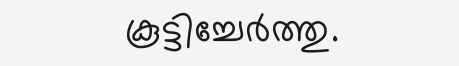കൂട്ടിച്ചേർത്തു.